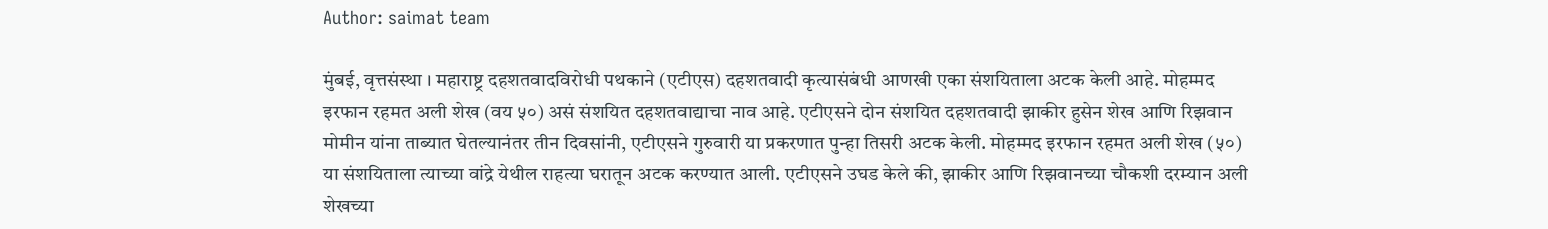Author: saimat team

मुंबई, वृत्तसंस्था । महाराष्ट्र दहशतवादविरोधी पथकाने (एटीएस) दहशतवादी कृत्यासंबंधी आणखी एका संशयिताला अटक केली आहे. मोहम्मद इरफान रहमत अली शेख (वय ५०) असं संशयित दहशतवाद्याचा नाव आहे. एटीएसने दोन संशयित दहशतवादी झाकीर हुसेन शेख आणि रिझवान मोमीन यांना ताब्यात घेतल्यानंतर तीन दिवसांनी, एटीएसने गुरुवारी या प्रकरणात पुन्हा तिसरी अटक केली. मोहम्मद इरफान रहमत अली शेख (५०) या संशयिताला त्याच्या वांद्रे येथील राहत्या घरातून अटक करण्यात आली. एटीएसने उघड केले की, झाकीर आणि रिझवानच्या चौकशी दरम्यान अली शेखच्या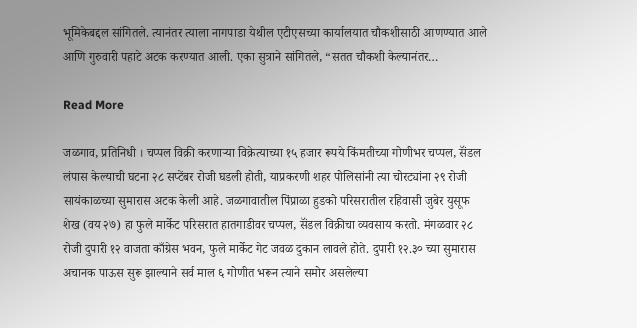भूमिकेबद्दल सांगितले. त्यानंतर त्याला नागपाडा येथील एटीएसच्या कार्यालयात चौकशीसाठी आणण्यात आले आणि गुरुवारी पहाटे अटक करण्यात आली. एका सुत्राने सांगितले, “सतत चौकशी केल्यानंतर…

Read More

जळगाव, प्रतिनिधी । चप्पल विक्री करणाऱ्या विक्रेत्याच्या १५ हजार रूपये किंमतीच्या गोणीभर चप्पल, सॅंडल लंपास केल्याची घटना २८ सप्टेंबर रोजी घडली होती, याप्रकरणी शहर पोलिसांनी त्या चोरट्यांना २९ रोजी सायंकाळच्या सुमारास अटक केली आहे. जळगावातील पिंप्राळा हुडको परिसरातील रहिवासी जुबेर युसूफ शेख (वय २७) हा फुले मार्केट परिसरात हातगाडीवर चप्पल, सॅंडल विक्रीचा व्यवसाय करतो. मंगळवार २८ रोजी दुपारी १२ वाजता काँग्रेस भवन, फुले मार्केट गेट जवळ दुकान लावले होते. दुपारी १२.३० च्या सुमारास अचानक पाऊस सुरू झाल्याने सर्व माल ६ गोणीत भरून त्याने समोर असलेल्या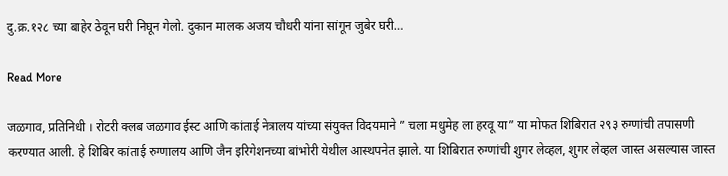दु.क्र.१२८ च्या बाहेर ठेवून घरी निघून गेलो. दुकान मालक अजय चौधरी यांना सांगून जुबेर घरी…

Read More

जळगाव, प्रतिनिधी । रोटरी क्लब जळगाव ईस्ट आणि कांताई नेत्रालय यांच्या संयुक्त विदयमाने ” चला मधुमेह ला हरवू या” या मोफत शिबिरात २९३ रुग्णांची तपासणी करण्यात आली. हे शिबिर कांताई रुग्णालय आणि जैन इरिगेशनच्या बांभोरी येथील आस्थपनेत झाले. या शिबिरात रुग्णांची शुगर लेव्हल, शुगर लेव्हल जास्त असल्यास जास्त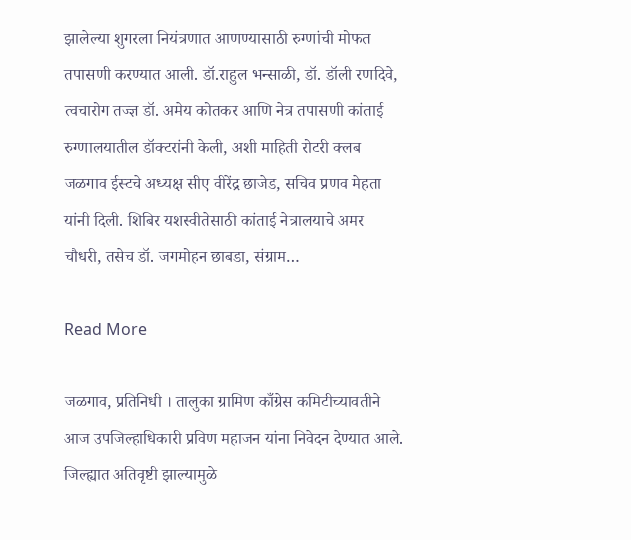झालेल्या शुगरला नियंत्रणात आणण्यासाठी रुग्णांची मोफत तपासणी करण्यात आली. डॉ.राहुल भन्साळी, डॉ. डॉली रणदिवे, त्वचारोग तज्ज्ञ डॉ. अमेय कोतकर आणि नेत्र तपासणी कांताई रुग्णालयातील डॉक्टरांनी केली, अशी माहिती रोटरी क्लब जळगाव ईस्टचे अध्यक्ष सीए वीरेंद्र छाजेड, सचिव प्रणव मेहता यांनी दिली. शिबिर यशस्वीतेसाठी कांताई नेत्रालयाचे अमर चौधरी, तसेच डॉ. जगमोहन छाबडा, संग्राम…

Read More

जळगाव, प्रतिनिधी । तालुका ग्रामिण काँग्रेस कमिटीच्यावतीने आज उपजिल्हाधिकारी प्रविण महाजन यांना निवेदन देण्यात आले. जिल्ह्यात अतिवृष्टी झाल्यामुळे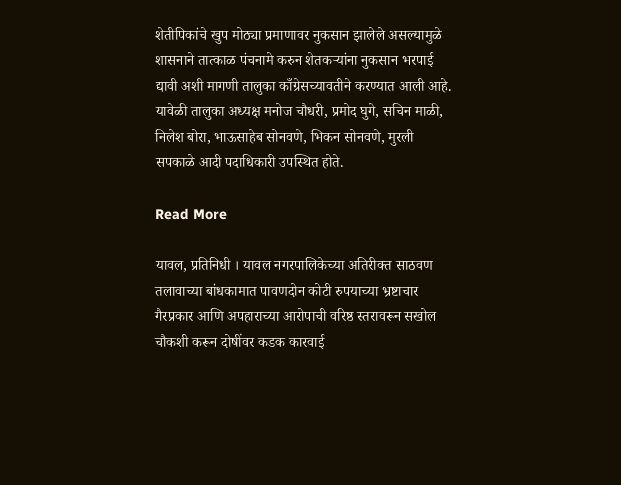शेतीपिकांचे खुप मोठ्या प्रमाणावर नुकसान झालेले असल्यामुळे शासनाने तात्काळ पंचनामे करुन शेतकऱ्यांना नुकसान भरपाई द्यावी अशी मागणी तालुका काँग्रेसच्यावतीने करण्यात आली आहे. यावेळी तालुका अध्यक्ष मनोज चौधरी, प्रमोद घुगे, सचिन माळी, निलेश बोरा, भाऊसाहेब सोनवणे, भिकन सोनवणे, मुरली सपकाळे आदी पदाधिकारी उपस्थित होते.

Read More

यावल, प्रतिनिधी । यावल नगरपालिकेच्या अतिरीक्त साठवण तलावाच्या बांधकामात पावणदोन कोटी रुपयाच्या भ्रष्टाचार गैरप्रकार आणि अपहाराच्या आरोपाची वरिष्ठ स्तरावरून सखोल चौकशी करून दोषींवर कडक कारवाई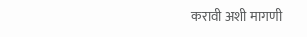करावी अशी मागणी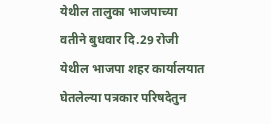येथील तालुका भाजपाच्या वतीने बुधवार दि.29 रोजी येथील भाजपा शहर कार्यालयात घेतलेल्या पत्रकार परिषदेतुन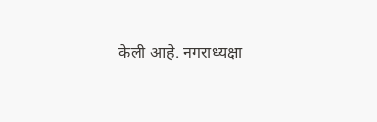केली आहे. नगराध्यक्षा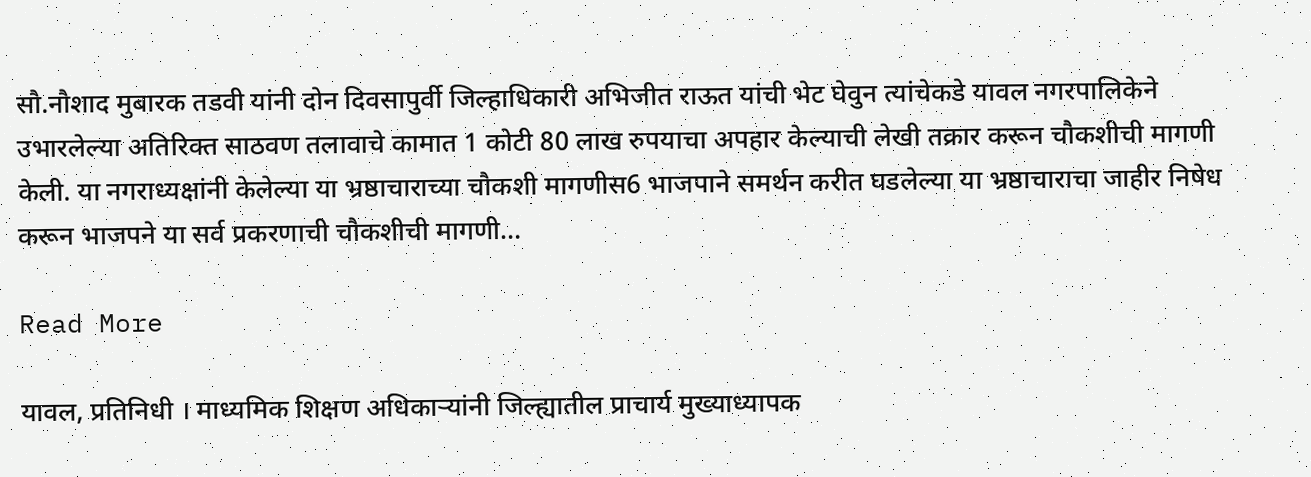सौ.नौशाद मुबारक तडवी यांनी दोन दिवसापुर्वी जिल्हाधिकारी अभिजीत राऊत यांची भेट घेवुन त्यांचेकडे यावल नगरपालिकेने उभारलेल्या अतिरिक्त साठवण तलावाचे कामात 1 कोटी 80 लाख रुपयाचा अपहार केल्याची लेखी तक्रार करून चौकशीची मागणी केली. या नगराध्यक्षांनी केलेल्या या भ्रष्ठाचाराच्या चौकशी मागणीस6 भाजपाने समर्थन करीत घडलेल्या या भ्रष्ठाचाराचा जाहीर निषेध करून भाजपने या सर्व प्रकरणाची चौकशीची मागणी…

Read More

यावल, प्रतिनिधी । माध्यमिक शिक्षण अधिकाऱ्यांनी जिल्ह्यातील प्राचार्य मुख्याध्यापक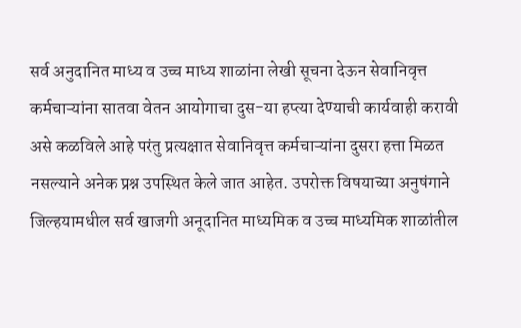सर्व अनुदानित माध्य व उच्च माध्य शाळांना लेखी सूचना देऊन सेवानिवृत्त कर्मचाऱ्यांना सातवा वेतन आयोगाचा दुस-या हप्त्या देण्याची कार्यवाही करावी असे कळविले आहे परंतु प्रत्यक्षात सेवानिवृत्त कर्मचाऱ्यांना दुसरा हत्ता मिळत नसल्याने अनेक प्रश्न उपस्थित केले जात आहेत. उपरोक्त विषयाच्या अनुषंगाने जिल्हयामधील सर्व खाजगी अनूदानित माध्यमिक व उच्च माध्यमिक शाळांतील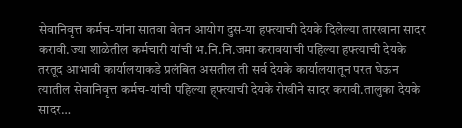सेवानिवृत्त कर्मच-यांना सातवा वेतन आयोग दुस-या हफ्त्याची देयके दिलेल्या तारखाना सादर करावी.ज्या शाळेतील कर्मचारी यांची भ.नि.नि.जमा करावयाची पहिल्या हफ्त्याची देयके तरतूद आभावी कार्यालयाकडे प्रलंबित असतील ती सर्व देयके कार्यालयातून परत घेऊन त्यातील सेवानिवृत्त कर्मच-यांची पहिल्या ह्फ्त्याची देयके रोखीने सादर करावी.तालुका देयके सादर…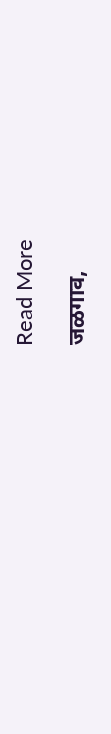Read More

जळगाव,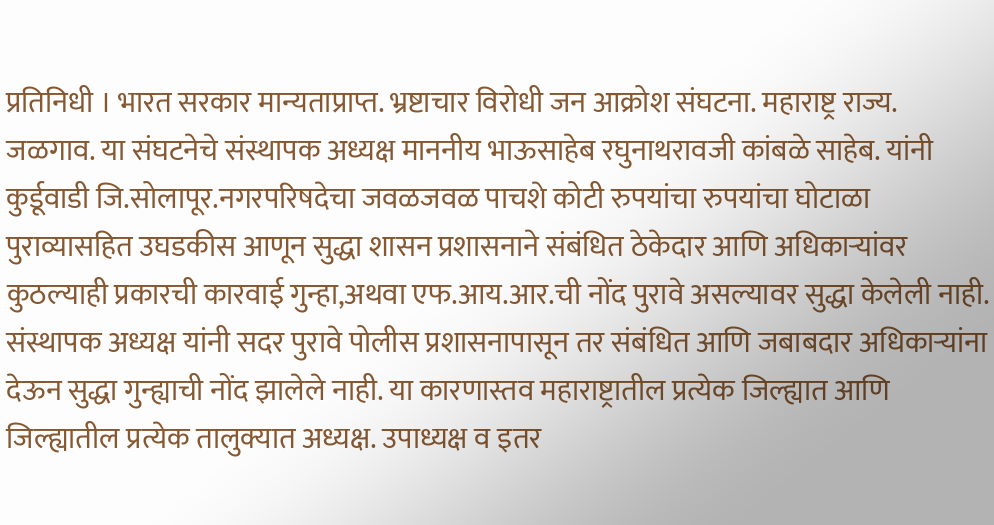प्रतिनिधी । भारत सरकार मान्यताप्राप्त. भ्रष्टाचार विरोधी जन आक्रोश संघटना. महाराष्ट्र राज्य. जळगाव. या संघटनेचे संस्थापक अध्यक्ष माननीय भाऊसाहेब रघुनाथरावजी कांबळे साहेब. यांनी कुर्डूवाडी जि.सोलापूर.नगरपरिषदेचा जवळजवळ पाचशे कोटी रुपयांचा रुपयांचा घोटाळा पुराव्यासहित उघडकीस आणून सुद्धा शासन प्रशासनाने संबंधित ठेकेदार आणि अधिकाऱ्यांवर कुठल्याही प्रकारची कारवाई गुन्हा,अथवा एफ.आय.आर.ची नोंद पुरावे असल्यावर सुद्धा केलेली नाही. संस्थापक अध्यक्ष यांनी सदर पुरावे पोलीस प्रशासनापासून तर संबंधित आणि जबाबदार अधिकाऱ्यांना देऊन सुद्धा गुन्ह्याची नोंद झालेले नाही. या कारणास्तव महाराष्ट्रातील प्रत्येक जिल्ह्यात आणि जिल्ह्यातील प्रत्येक तालुक्यात अध्यक्ष. उपाध्यक्ष व इतर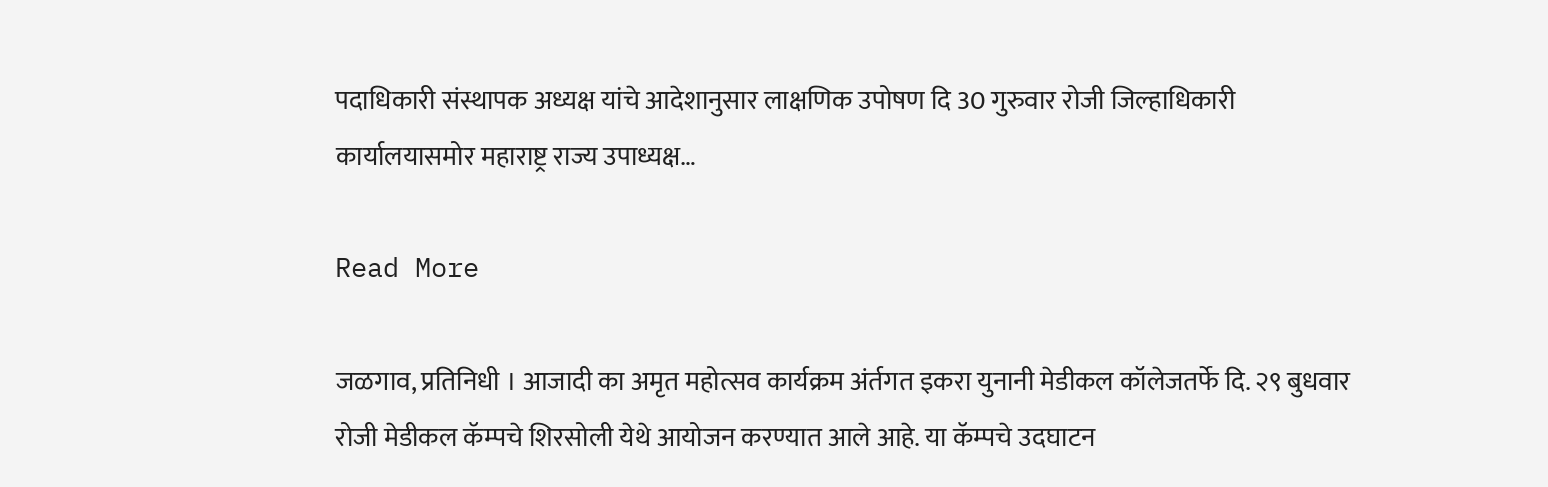पदाधिकारी संस्थापक अध्यक्ष यांचे आदेशानुसार लाक्षणिक उपोषण दि 30 गुरुवार रोजी जिल्हाधिकारी कार्यालयासमोर महाराष्ट्र राज्य उपाध्यक्ष…

Read More

जळगाव, प्रतिनिधी । आजादी का अमृत महोत्सव कार्यक्रम अंर्तगत इकरा युनानी मेडीकल कॉलेजतर्फे दि. २९ बुधवार रोजी मेडीकल कॅम्पचे शिरसोली येथे आयोजन करण्यात आले आहे. या कॅम्पचे उदघाटन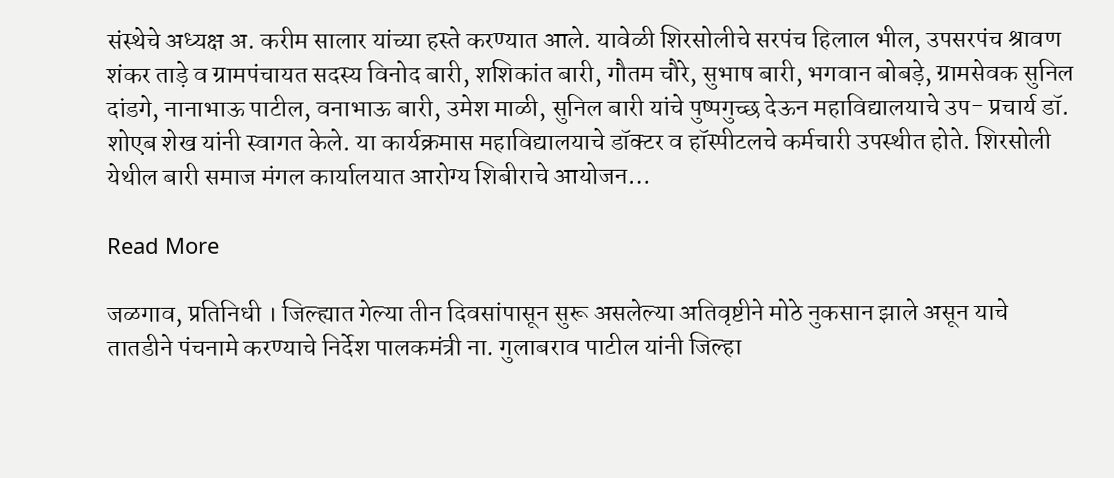संस्थेचे अध्यक्ष अ. करीम सालार यांच्या हस्ते करण्यात आले. यावेळी शिरसोलीचे सरपंच हिलाल भील, उपसरपंच श्रावण शंकर ताड़े व ग्रामपंचायत सदस्य विनोद बारी, शशिकांत बारी, गौतम चौरे, सुभाष बारी, भगवान बोबड़े, ग्रामसेवक सुनिल दांडगे, नानाभाऊ पाटील, वनाभाऊ बारी, उमेश माळी, सुनिल बारी यांचे पुष्पगुच्छ देऊन महाविद्यालयाचे उप- प्रचार्य डॉ. शोएब शेख यांनी स्वागत केले. या कार्यक्रमास महाविद्यालयाचे डॉक्टर व हॉस्पीटलचे कर्मचारी उपस्थीत होते. शिरसोली येथील बारी समाज मंगल कार्यालयात आरोग्य शिबीराचे आयोजन…

Read More

जळगाव, प्रतिनिधी । जिल्ह्यात गेल्या तीन दिवसांपासून सुरू असलेल्या अतिवृष्टीने मोठे नुकसान झाले असून याचे तातडीने पंचनामे करण्याचे निर्देश पालकमंत्री ना. गुलाबराव पाटील यांनी जिल्हा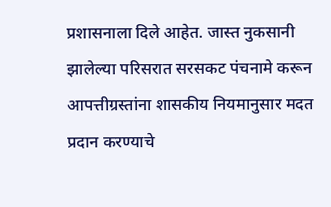प्रशासनाला दिले आहेत. जास्त नुकसानी झालेल्या परिसरात सरसकट पंचनामे करून आपत्तीग्रस्तांना शासकीय नियमानुसार मदत प्रदान करण्याचे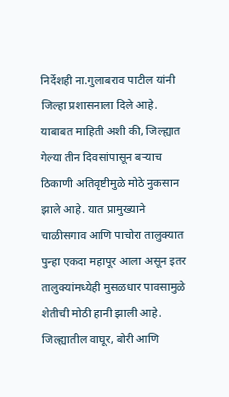निर्देशही ना.गुलाबराव पाटील यांनी जिल्हा प्रशासनाला दिले आहे. याबाबत माहिती अशी की, जिल्ह्यात गेल्या तीन दिवसांपासून बर्‍याच ठिकाणी अतिवृष्टीमुळे मोठे नुकसान झाले आहे. यात प्रामुख्याने चाळीसगाव आणि पाचोरा तालुक्यात पुन्हा एकदा महापूर आला असून इतर तालुक्यांमध्येही मुसळधार पावसामुळे शेतीची मोठी हानी झाली आहे. जिल्ह्यातील वाघूर, बोरी आणि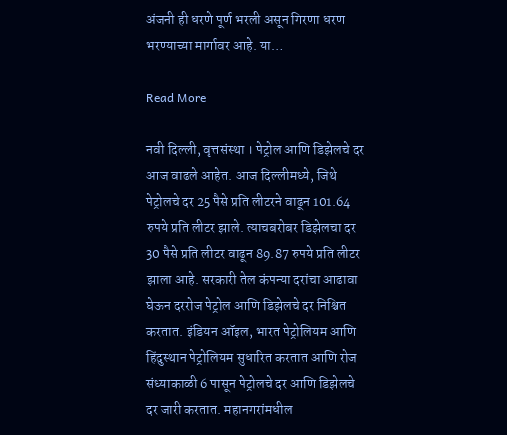अंजनी ही धरणे पूर्ण भरली असून गिरणा धरण भरण्याच्या मार्गावर आहे. या…

Read More

नवी दिल्ली, वृत्तसंस्था । पेट्रोल आणि डिझेलचे दर आज वाढले आहेत. आज दिल्लीमध्ये, जिथे पेट्रोलचे दर 25 पैसे प्रति लीटरने वाढून 101.64 रुपये प्रति लीटर झाले. त्याचबरोबर डिझेलचा दर 30 पैसे प्रति लीटर वाढून 89.87 रुपये प्रति लीटर झाला आहे. सरकारी तेल कंपन्या दरांचा आढावा घेऊन दररोज पेट्रोल आणि डिझेलचे दर निश्चित करतात. इंडियन ऑइल, भारत पेट्रोलियम आणि हिंदुस्थान पेट्रोलियम सुधारित करतात आणि रोज संध्याकाळी 6 पासून पेट्रोलचे दर आणि डिझेलचे दर जारी करतात. महानगरांमधील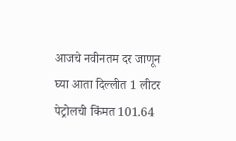आजचे नवीनतम दर जाणून घ्या आता दिल्लीत 1 लीटर पेट्रोलची किंमत 101.64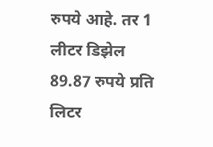रुपये आहे. तर 1 लीटर डिझेल 89.87 रुपये प्रति लिटर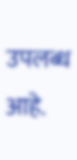उपलब्ध आहे.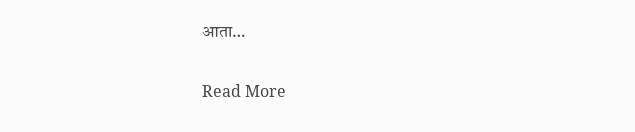आता…

Read More